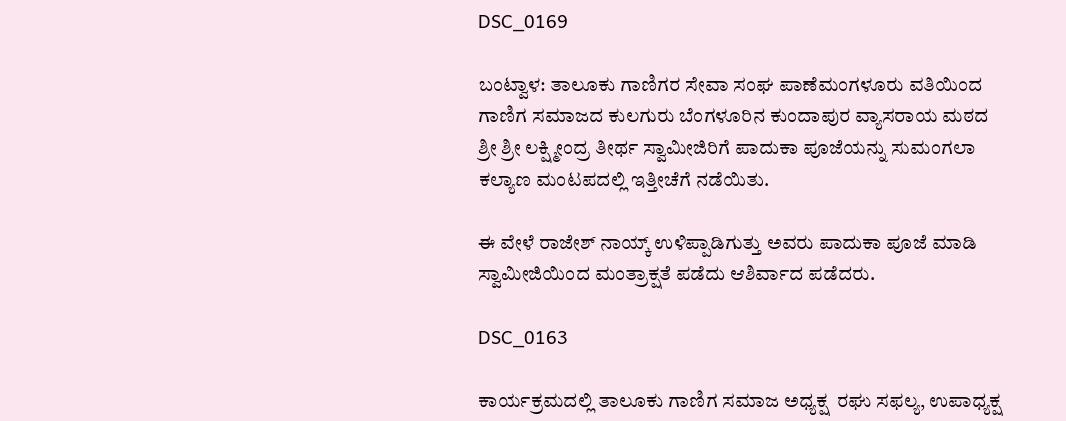DSC_0169

ಬಂಟ್ವಾಳ: ತಾಲೂಕು ಗಾಣಿಗರ ಸೇವಾ ಸಂಘ ಪಾಣೆಮಂಗಳೂರು ವತಿಯಿಂದ ಗಾಣಿಗ ಸಮಾಜದ ಕುಲಗುರು ಬೆಂಗಳೂರಿನ ಕುಂದಾಪುರ ವ್ಯಾಸರಾಯ ಮಠದ  ಶ್ರೀ ಶ್ರೀ ಲಕ್ಷ್ಮೀಂದ್ರ ತೀರ್ಥ ಸ್ವಾಮೀಜಿರಿಗೆ ಪಾದುಕಾ ಪೂಜೆಯನ್ನು ಸುಮಂಗಲಾ ಕಲ್ಯಾಣ ಮಂಟಪದಲ್ಲಿ ಇತ್ತೀಚೆಗೆ ನಡೆಯಿತು.

ಈ ವೇಳೆ ರಾಜೇಶ್ ನಾಯ್ಕ್ ಉಳಿಪ್ಪಾಡಿಗುತ್ತು ಅವರು ಪಾದುಕಾ ಪೂಜೆ ಮಾಡಿ ಸ್ವಾಮೀಜಿಯಿಂದ ಮಂತ್ರಾಕ್ಷತೆ ಪಡೆದು ಆಶಿರ್ವಾದ ಪಡೆದರು.

DSC_0163

ಕಾರ್ಯಕ್ರಮದಲ್ಲಿ ತಾಲೂಕು ಗಾಣಿಗ ಸಮಾಜ ಅಧ್ಯಕ್ಷ  ರಘು ಸಫಲ್ಯ, ಉಪಾಧ್ಯಕ್ಷ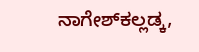ನಾಗೇಶ್‍ಕಲ್ಲಡ್ಕ,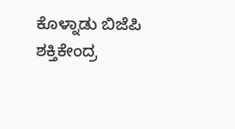ಕೊಳ್ನಾಡು ಬಿಜೆಪಿ ಶಕ್ತಿಕೇಂದ್ರ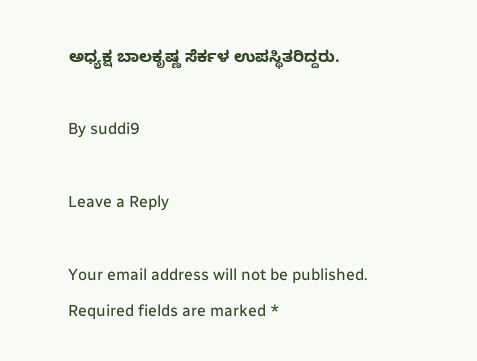ಅಧ್ಯಕ್ಷ ಬಾಲಕೃಷ್ಣ ಸೆರ್ಕಳ ಉಪಸ್ಥಿತರಿದ್ದರು.

By suddi9

Leave a Reply

Your email address will not be published. Required fields are marked *